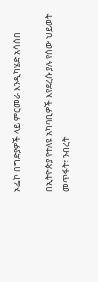ኦፌኮ በግድያዎች ላይ ምርመራ እንዲካሄድ አሳሰበ

በኢትዮጵያ የተለዩ አካባቢዎች እየደረሱ ያሉ የሰው ህይወት መጥፋት፣ ንብረት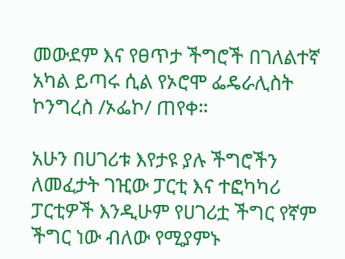መውደም እና የፀጥታ ችግሮች በገለልተኛ አካል ይጣሩ ሲል የኦሮሞ ፌዴራሊስት ኮንግረስ /ኦፌኮ/ ጠየቀ።

አሁን በሀገሪቱ እየታዩ ያሉ ችግሮችን ለመፈታት ገዢው ፓርቲ እና ተፎካካሪ ፓርቲዎች እንዲሁም የሀገሪቷ ችግር የኛም ችግር ነው ብለው የሚያምኑ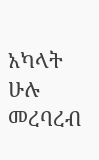አካላት ሁሉ መረባረብ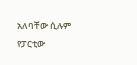አለባቸው ሲሉም የፓርቲው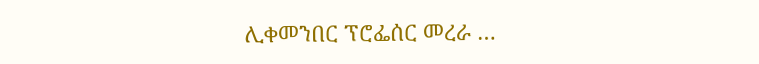ሊቀመንበር ፕሮፌሰር መረራ …